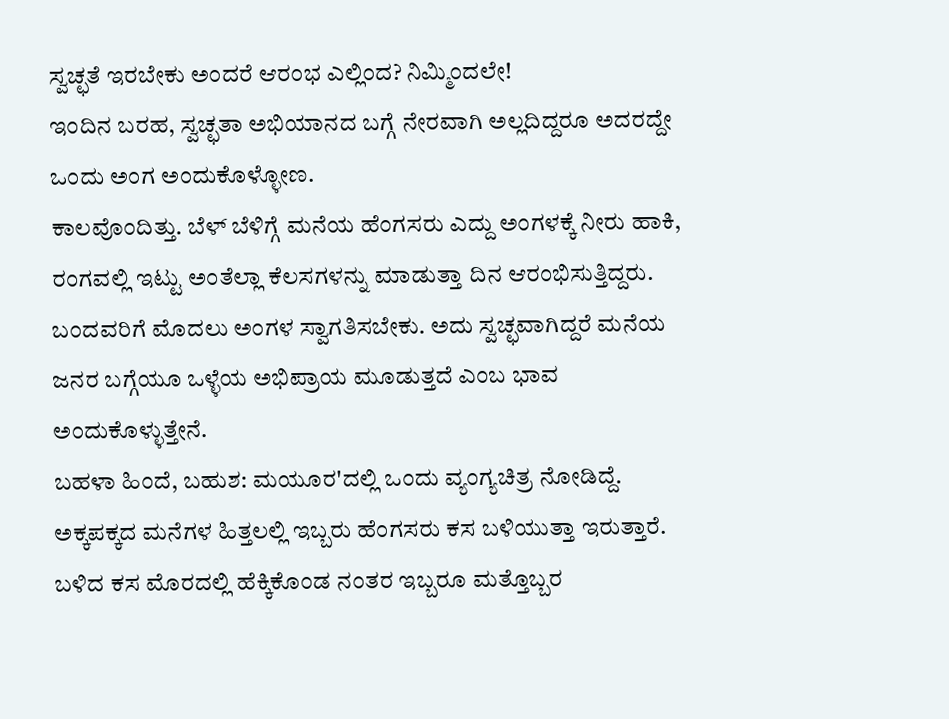ಸ್ವಚ್ಛತೆ ಇರಬೇಕು ಅಂದರೆ ಆರಂಭ ಎಲ್ಲಿಂದ? ನಿಮ್ಮಿಂದಲೇ!
ಇಂದಿನ ಬರಹ, ಸ್ವಚ್ಛತಾ ಅಭಿಯಾನದ ಬಗ್ಗೆ ನೇರವಾಗಿ ಅಲ್ಲದಿದ್ದರೂ ಅದರದ್ದೇ ಒಂದು ಅಂಗ ಅಂದುಕೊಳ್ಳೋಣ.
ಕಾಲವೊಂದಿತ್ತು. ಬೆಳ್ ಬೆಳಿಗ್ಗೆ ಮನೆಯ ಹೆಂಗಸರು ಎದ್ದು ಅಂಗಳಕ್ಕೆ ನೀರು ಹಾಕಿ, ರಂಗವಲ್ಲಿ ಇಟ್ಟು ಅಂತೆಲ್ಲಾ ಕೆಲಸಗಳನ್ನು ಮಾಡುತ್ತಾ ದಿನ ಆರಂಭಿಸುತ್ತಿದ್ದರು. ಬಂದವರಿಗೆ ಮೊದಲು ಅಂಗಳ ಸ್ವಾಗತಿಸಬೇಕು. ಅದು ಸ್ವಚ್ಛವಾಗಿದ್ದರೆ ಮನೆಯ ಜನರ ಬಗ್ಗೆಯೂ ಒಳ್ಳೆಯ ಅಭಿಪ್ರಾಯ ಮೂಡುತ್ತದೆ ಎಂಬ ಭಾವ ಅಂದುಕೊಳ್ಳುತ್ತೇನೆ.
ಬಹಳಾ ಹಿಂದೆ, ಬಹುಶ: ಮಯೂರ'ದಲ್ಲಿ ಒಂದು ವ್ಯಂಗ್ಯಚಿತ್ರ ನೋಡಿದ್ದೆ. ಅಕ್ಕಪಕ್ಕದ ಮನೆಗಳ ಹಿತ್ತಲಲ್ಲಿ ಇಬ್ಬರು ಹೆಂಗಸರು ಕಸ ಬಳಿಯುತ್ತಾ ಇರುತ್ತಾರೆ. ಬಳಿದ ಕಸ ಮೊರದಲ್ಲಿ ಹೆಕ್ಕಿಕೊಂಡ ನಂತರ ಇಬ್ಬರೂ ಮತ್ತೊಬ್ಬರ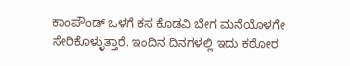ಕಾಂಪೌಂಡ್ ಒಳಗೆ ಕಸ ಕೊಡವಿ ಬೇಗ ಮನೆಯೊಳಗೇ ಸೇರಿಕೊಳ್ಳುತ್ತಾರೆ. ಇಂದಿನ ದಿನಗಳಲ್ಲಿ ಇದು ಕಠೋರ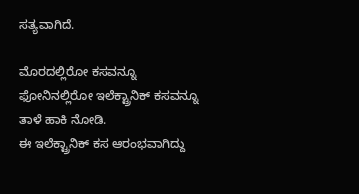ಸತ್ಯವಾಗಿದೆ.

ಮೊರದಲ್ಲಿರೋ ಕಸವನ್ನೂ ಫೋನಿನಲ್ಲಿರೋ ಇಲೆಕ್ಟ್ರಾನಿಕ್ ಕಸವನ್ನೂ ತಾಳೆ ಹಾಕಿ ನೋಡಿ.
ಈ ಇಲೆಕ್ಟ್ರಾನಿಕ್ ಕಸ ಆರಂಭವಾಗಿದ್ದು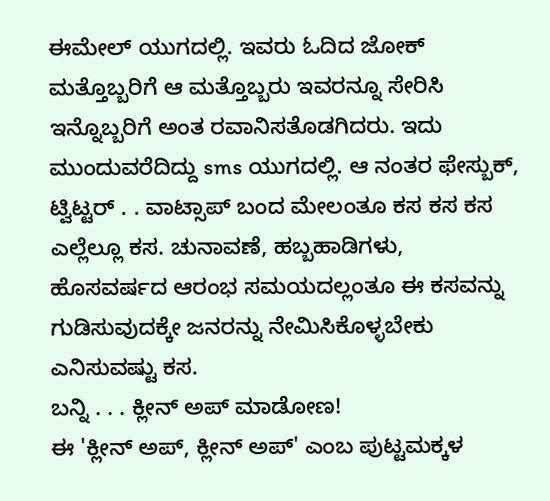ಈಮೇಲ್ ಯುಗದಲ್ಲಿ. ಇವರು ಓದಿದ ಜೋಕ್ ಮತ್ತೊಬ್ಬರಿಗೆ ಆ ಮತ್ತೊಬ್ಬರು ಇವರನ್ನೂ ಸೇರಿಸಿ ಇನ್ನೊಬ್ಬರಿಗೆ ಅಂತ ರವಾನಿಸತೊಡಗಿದರು. ಇದು ಮುಂದುವರೆದಿದ್ದು sms ಯುಗದಲ್ಲಿ. ಆ ನಂತರ ಫೇಸ್ಬುಕ್, ಟ್ವಿಟ್ಟರ್ . . ವಾಟ್ಸಾಪ್ ಬಂದ ಮೇಲಂತೂ ಕಸ ಕಸ ಕಸ ಎಲ್ಲೆಲ್ಲೂ ಕಸ. ಚುನಾವಣೆ, ಹಬ್ಬಹಾಡಿಗಳು, ಹೊಸವರ್ಷದ ಆರಂಭ ಸಮಯದಲ್ಲಂತೂ ಈ ಕಸವನ್ನು ಗುಡಿಸುವುದಕ್ಕೇ ಜನರನ್ನು ನೇಮಿಸಿಕೊಳ್ಳಬೇಕು ಎನಿಸುವಷ್ಟು ಕಸ.
ಬನ್ನಿ . . . ಕ್ಲೀನ್ ಅಪ್ ಮಾಡೋಣ!
ಈ 'ಕ್ಲೀನ್ ಅಪ್, ಕ್ಲೀನ್ ಅಪ್' ಎಂಬ ಪುಟ್ಟಮಕ್ಕಳ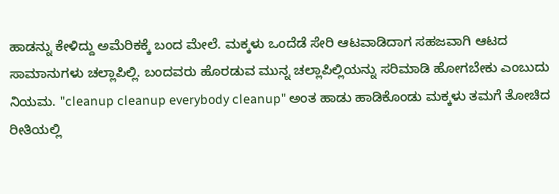ಹಾಡನ್ನು ಕೇಳಿದ್ದು ಅಮೆರಿಕಕ್ಕೆ ಬಂದ ಮೇಲೆ. ಮಕ್ಕಳು ಒಂದೆಡೆ ಸೇರಿ ಆಟವಾಡಿದಾಗ ಸಹಜವಾಗಿ ಆಟದ ಸಾಮಾನುಗಳು ಚಲ್ಲಾಪಿಲ್ಲಿ. ಬಂದವರು ಹೊರಡುವ ಮುನ್ನ ಚಲ್ಲಾಪಿಲ್ಲಿಯನ್ನು ಸರಿಮಾಡಿ ಹೋಗಬೇಕು ಎಂಬುದು ನಿಯಮ. "cleanup cleanup everybody cleanup" ಅಂತ ಹಾಡು ಹಾಡಿಕೊಂಡು ಮಕ್ಕಳು ತಮಗೆ ತೋಚಿದ ರೀತಿಯಲ್ಲಿ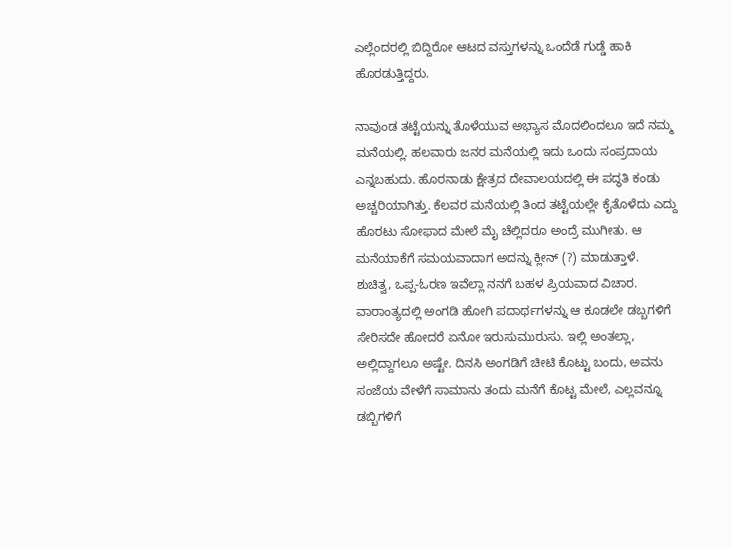ಎಲ್ಲೆಂದರಲ್ಲಿ ಬಿದ್ದಿರೋ ಆಟದ ವಸ್ತುಗಳನ್ನು ಒಂದೆಡೆ ಗುಡ್ಡೆ ಹಾಕಿ ಹೊರಡುತ್ತಿದ್ದರು.

ನಾವುಂಡ ತಟ್ಟೆಯನ್ನು ತೊಳೆಯುವ ಅಭ್ಯಾಸ ಮೊದಲಿಂದಲೂ ಇದೆ ನಮ್ಮ ಮನೆಯಲ್ಲಿ. ಹಲವಾರು ಜನರ ಮನೆಯಲ್ಲಿ ಇದು ಒಂದು ಸಂಪ್ರದಾಯ ಎನ್ನಬಹುದು. ಹೊರನಾಡು ಕ್ಷೇತ್ರದ ದೇವಾಲಯದಲ್ಲಿ ಈ ಪದ್ಧತಿ ಕಂಡು ಅಚ್ಚರಿಯಾಗಿತ್ತು. ಕೆಲವರ ಮನೆಯಲ್ಲಿ ತಿಂದ ತಟ್ಟೆಯಲ್ಲೇ ಕೈತೊಳೆದು ಎದ್ದು ಹೊರಟು ಸೋಫಾದ ಮೇಲೆ ಮೈ ಚೆಲ್ಲಿದರೂ ಅಂದ್ರೆ ಮುಗೀತು. ಆ ಮನೆಯಾಕೆಗೆ ಸಮಯವಾದಾಗ ಅದನ್ನು ಕ್ಲೀನ್ (?) ಮಾಡುತ್ತಾಳೆ.
ಶುಚಿತ್ವ, ಒಪ್ಪ-ಓರಣ ಇವೆಲ್ಲಾ ನನಗೆ ಬಹಳ ಪ್ರಿಯವಾದ ವಿಚಾರ. ವಾರಾಂತ್ಯದಲ್ಲಿ ಅಂಗಡಿ ಹೋಗಿ ಪದಾರ್ಥಗಳನ್ನು ಆ ಕೂಡಲೇ ಡಬ್ಬಗಳಿಗೆ ಸೇರಿಸದೇ ಹೋದರೆ ಏನೋ ಇರುಸುಮುರುಸು. ಇಲ್ಲಿ ಅಂತಲ್ಲಾ, ಅಲ್ಲಿದ್ದಾಗಲೂ ಅಷ್ಟೇ. ದಿನಸಿ ಅಂಗಡಿಗೆ ಚೀಟಿ ಕೊಟ್ಟು ಬಂದು, ಅವನು ಸಂಜೆಯ ವೇಳೆಗೆ ಸಾಮಾನು ತಂದು ಮನೆಗೆ ಕೊಟ್ಟ ಮೇಲೆ, ಎಲ್ಲವನ್ನೂ ಡಬ್ಬಿಗಳಿಗೆ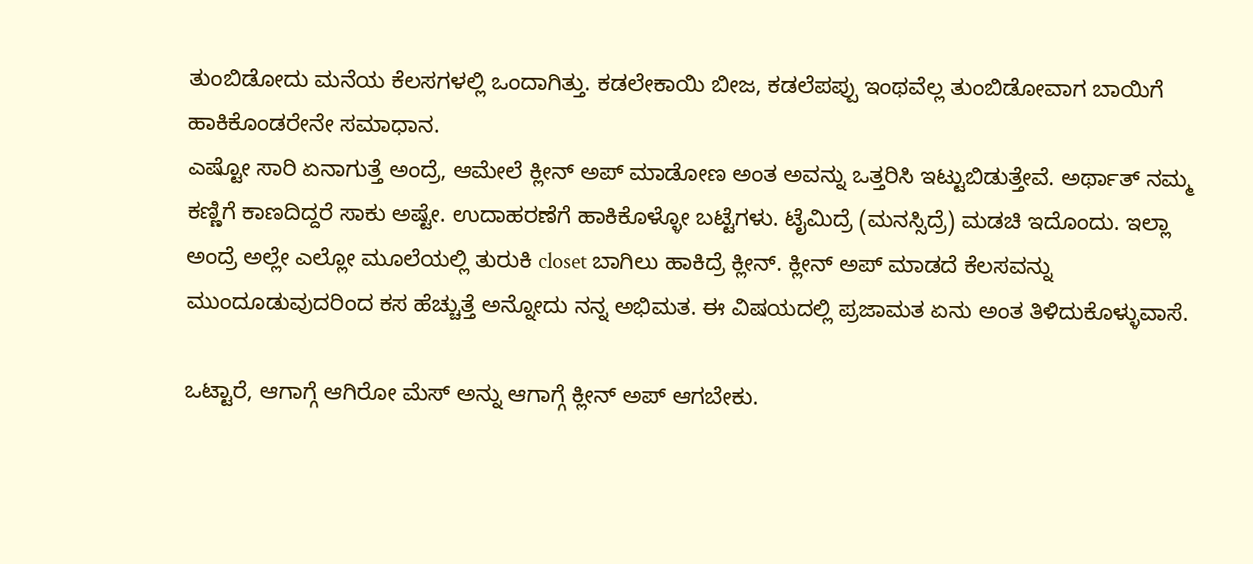ತುಂಬಿಡೋದು ಮನೆಯ ಕೆಲಸಗಳಲ್ಲಿ ಒಂದಾಗಿತ್ತು. ಕಡಲೇಕಾಯಿ ಬೀಜ, ಕಡಲೆಪಪ್ಪು ಇಂಥವೆಲ್ಲ ತುಂಬಿಡೋವಾಗ ಬಾಯಿಗೆ ಹಾಕಿಕೊಂಡರೇನೇ ಸಮಾಧಾನ.
ಎಷ್ಟೋ ಸಾರಿ ಏನಾಗುತ್ತೆ ಅಂದ್ರೆ, ಆಮೇಲೆ ಕ್ಲೀನ್ ಅಪ್ ಮಾಡೋಣ ಅಂತ ಅವನ್ನು ಒತ್ತರಿಸಿ ಇಟ್ಟುಬಿಡುತ್ತೇವೆ. ಅರ್ಥಾತ್ ನಮ್ಮ ಕಣ್ಣಿಗೆ ಕಾಣದಿದ್ದರೆ ಸಾಕು ಅಷ್ಟೇ. ಉದಾಹರಣೆಗೆ ಹಾಕಿಕೊಳ್ಳೋ ಬಟ್ಟೆಗಳು. ಟೈಮಿದ್ರೆ (ಮನಸ್ಸಿದ್ರೆ) ಮಡಚಿ ಇದೊಂದು. ಇಲ್ಲಾ ಅಂದ್ರೆ ಅಲ್ಲೇ ಎಲ್ಲೋ ಮೂಲೆಯಲ್ಲಿ ತುರುಕಿ closet ಬಾಗಿಲು ಹಾಕಿದ್ರೆ ಕ್ಲೀನ್. ಕ್ಲೀನ್ ಅಪ್ ಮಾಡದೆ ಕೆಲಸವನ್ನು ಮುಂದೂಡುವುದರಿಂದ ಕಸ ಹೆಚ್ಚುತ್ತೆ ಅನ್ನೋದು ನನ್ನ ಅಭಿಮತ. ಈ ವಿಷಯದಲ್ಲಿ ಪ್ರಜಾಮತ ಏನು ಅಂತ ತಿಳಿದುಕೊಳ್ಳುವಾಸೆ.

ಒಟ್ಟಾರೆ, ಆಗಾಗ್ಗೆ ಆಗಿರೋ ಮೆಸ್ ಅನ್ನು ಆಗಾಗ್ಗೆ ಕ್ಲೀನ್ ಅಪ್ ಆಗಬೇಕು.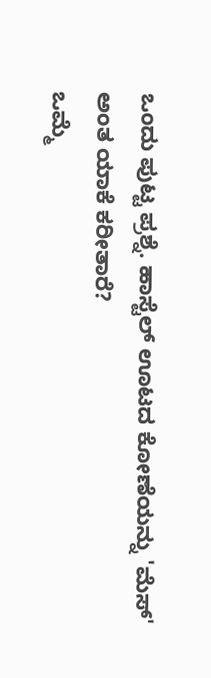ಒಂದು ಪುಟ್ಟ ಪ್ರಶ್ನೆ. ಹಾಸ್ಟೆಲ್ ಊಟದ ಕೋಣೆಯನ್ನು 'ಮೆಸ್' ಅಂತ ಯಾಕೆ ಕರೀತಾರೆ?
ಒಮ್ಮೆ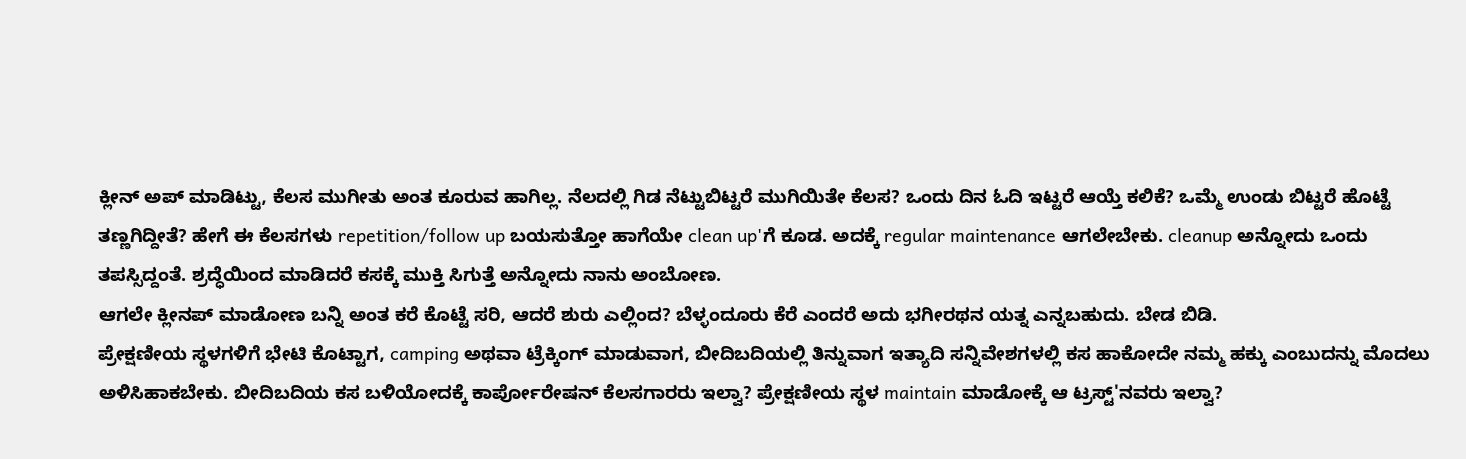ಕ್ಲೀನ್ ಅಪ್ ಮಾಡಿಟ್ಟು, ಕೆಲಸ ಮುಗೀತು ಅಂತ ಕೂರುವ ಹಾಗಿಲ್ಲ. ನೆಲದಲ್ಲಿ ಗಿಡ ನೆಟ್ಟುಬಿಟ್ಟರೆ ಮುಗಿಯಿತೇ ಕೆಲಸ? ಒಂದು ದಿನ ಓದಿ ಇಟ್ಟರೆ ಆಯ್ತೆ ಕಲಿಕೆ? ಒಮ್ಮೆ ಉಂಡು ಬಿಟ್ಟರೆ ಹೊಟ್ಟೆ ತಣ್ಣಗಿದ್ದೀತೆ? ಹೇಗೆ ಈ ಕೆಲಸಗಳು repetition/follow up ಬಯಸುತ್ತೋ ಹಾಗೆಯೇ clean up'ಗೆ ಕೂಡ. ಅದಕ್ಕೆ regular maintenance ಆಗಲೇಬೇಕು. cleanup ಅನ್ನೋದು ಒಂದು ತಪಸ್ಸಿದ್ದಂತೆ. ಶ್ರದ್ಧೆಯಿಂದ ಮಾಡಿದರೆ ಕಸಕ್ಕೆ ಮುಕ್ತಿ ಸಿಗುತ್ತೆ ಅನ್ನೋದು ನಾನು ಅಂಬೋಣ.
ಆಗಲೇ ಕ್ಲೀನಪ್ ಮಾಡೋಣ ಬನ್ನಿ ಅಂತ ಕರೆ ಕೊಟ್ಟೆ ಸರಿ, ಆದರೆ ಶುರು ಎಲ್ಲಿಂದ? ಬೆಳ್ಳಂದೂರು ಕೆರೆ ಎಂದರೆ ಅದು ಭಗೀರಥನ ಯತ್ನ ಎನ್ನಬಹುದು. ಬೇಡ ಬಿಡಿ.
ಪ್ರೇಕ್ಷಣೀಯ ಸ್ಥಳಗಳಿಗೆ ಭೇಟಿ ಕೊಟ್ಟಾಗ, camping ಅಥವಾ ಟ್ರೆಕ್ಕಿಂಗ್ ಮಾಡುವಾಗ, ಬೀದಿಬದಿಯಲ್ಲಿ ತಿನ್ನುವಾಗ ಇತ್ಯಾದಿ ಸನ್ನಿವೇಶಗಳಲ್ಲಿ ಕಸ ಹಾಕೋದೇ ನಮ್ಮ ಹಕ್ಕು ಎಂಬುದನ್ನು ಮೊದಲು ಅಳಿಸಿಹಾಕಬೇಕು. ಬೀದಿಬದಿಯ ಕಸ ಬಳಿಯೋದಕ್ಕೆ ಕಾರ್ಪೋರೇಷನ್ ಕೆಲಸಗಾರರು ಇಲ್ವಾ? ಪ್ರೇಕ್ಷಣೀಯ ಸ್ಥಳ maintain ಮಾಡೋಕ್ಕೆ ಆ ಟ್ರಸ್ಟ್'ನವರು ಇಲ್ವಾ?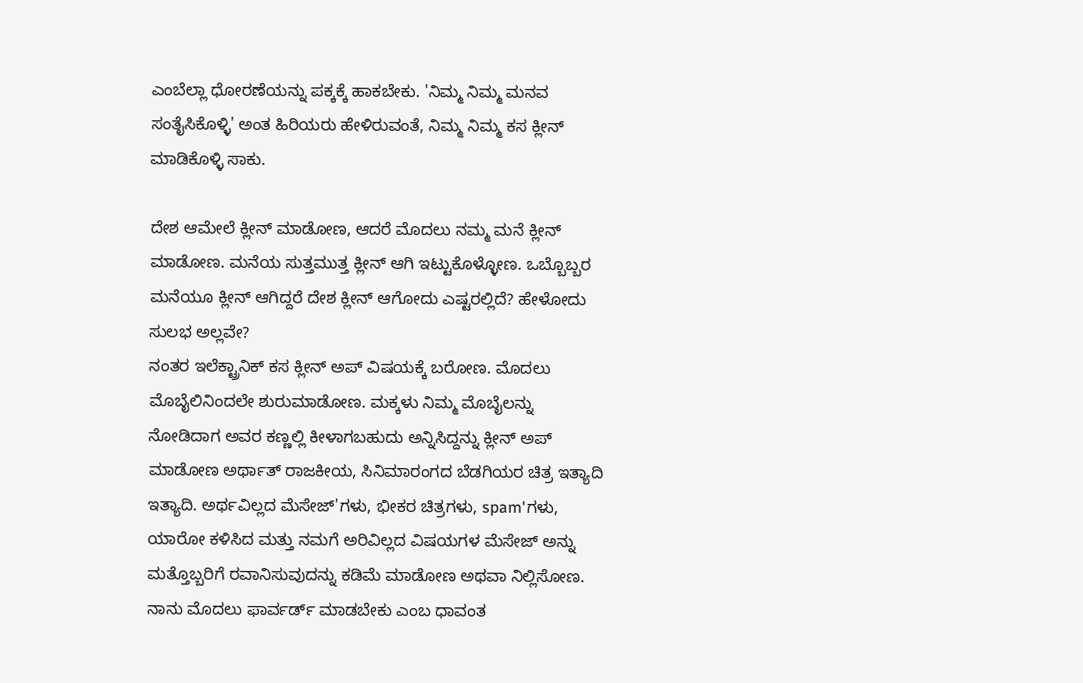ಎಂಬೆಲ್ಲಾ ಧೋರಣೆಯನ್ನು ಪಕ್ಕಕ್ಕೆ ಹಾಕಬೇಕು. 'ನಿಮ್ಮ ನಿಮ್ಮ ಮನವ ಸಂತೈಸಿಕೊಳ್ಳಿ' ಅಂತ ಹಿರಿಯರು ಹೇಳಿರುವಂತೆ, ನಿಮ್ಮ ನಿಮ್ಮ ಕಸ ಕ್ಲೀನ್ ಮಾಡಿಕೊಳ್ಳಿ ಸಾಕು.

ದೇಶ ಆಮೇಲೆ ಕ್ಲೀನ್ ಮಾಡೋಣ, ಆದರೆ ಮೊದಲು ನಮ್ಮ ಮನೆ ಕ್ಲೀನ್ ಮಾಡೋಣ. ಮನೆಯ ಸುತ್ತಮುತ್ತ ಕ್ಲೀನ್ ಆಗಿ ಇಟ್ಟುಕೊಳ್ಳೋಣ. ಒಬ್ಬೊಬ್ಬರ ಮನೆಯೂ ಕ್ಲೀನ್ ಆಗಿದ್ದರೆ ದೇಶ ಕ್ಲೀನ್ ಆಗೋದು ಎಷ್ಟರಲ್ಲಿದೆ? ಹೇಳೋದು ಸುಲಭ ಅಲ್ಲವೇ?
ನಂತರ ಇಲೆಕ್ಟ್ರಾನಿಕ್ ಕಸ ಕ್ಲೀನ್ ಅಪ್ ವಿಷಯಕ್ಕೆ ಬರೋಣ. ಮೊದಲು ಮೊಬೈಲಿನಿಂದಲೇ ಶುರುಮಾಡೋಣ. ಮಕ್ಕಳು ನಿಮ್ಮ ಮೊಬೈಲನ್ನು ನೋಡಿದಾಗ ಅವರ ಕಣ್ಣಲ್ಲಿ ಕೀಳಾಗಬಹುದು ಅನ್ನಿಸಿದ್ದನ್ನು ಕ್ಲೀನ್ ಅಪ್ ಮಾಡೋಣ ಅರ್ಥಾತ್ ರಾಜಕೀಯ, ಸಿನಿಮಾರಂಗದ ಬೆಡಗಿಯರ ಚಿತ್ರ ಇತ್ಯಾದಿ ಇತ್ಯಾದಿ. ಅರ್ಥವಿಲ್ಲದ ಮೆಸೇಜ್'ಗಳು, ಭೀಕರ ಚಿತ್ರಗಳು, spam'ಗಳು, ಯಾರೋ ಕಳಿಸಿದ ಮತ್ತು ನಮಗೆ ಅರಿವಿಲ್ಲದ ವಿಷಯಗಳ ಮೆಸೇಜ್ ಅನ್ನು ಮತ್ತೊಬ್ಬರಿಗೆ ರವಾನಿಸುವುದನ್ನು ಕಡಿಮೆ ಮಾಡೋಣ ಅಥವಾ ನಿಲ್ಲಿಸೋಣ. ನಾನು ಮೊದಲು ಫಾರ್ವರ್ಡ್ ಮಾಡಬೇಕು ಎಂಬ ಧಾವಂತ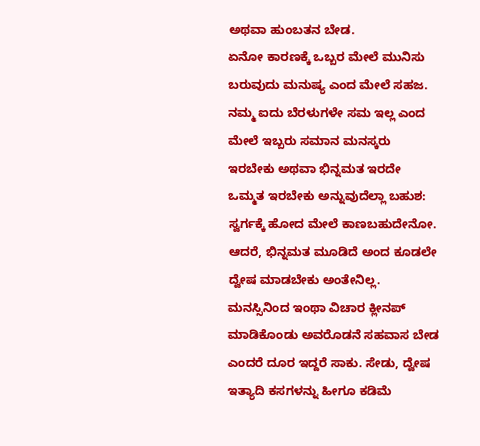ಅಥವಾ ಹುಂಬತನ ಬೇಡ.
ಏನೋ ಕಾರಣಕ್ಕೆ ಒಬ್ಬರ ಮೇಲೆ ಮುನಿಸು ಬರುವುದು ಮನುಷ್ಯ ಎಂದ ಮೇಲೆ ಸಹಜ. ನಮ್ಮ ಐದು ಬೆರಳುಗಳೇ ಸಮ ಇಲ್ಲ ಎಂದ ಮೇಲೆ ಇಬ್ಬರು ಸಮಾನ ಮನಸ್ಕರು ಇರಬೇಕು ಅಥವಾ ಭಿನ್ನಮತ ಇರದೇ ಒಮ್ಮತ ಇರಬೇಕು ಅನ್ನುವುದೆಲ್ಲಾ ಬಹುಶ: ಸ್ವರ್ಗಕ್ಕೆ ಹೋದ ಮೇಲೆ ಕಾಣಬಹುದೇನೋ. ಆದರೆ, ಭಿನ್ನಮತ ಮೂಡಿದೆ ಅಂದ ಕೂಡಲೇ ದ್ವೇಷ ಮಾಡಬೇಕು ಅಂತೇನಿಲ್ಲ. ಮನಸ್ಸಿನಿಂದ ಇಂಥಾ ವಿಚಾರ ಕ್ಲೀನಪ್ ಮಾಡಿಕೊಂಡು ಅವರೊಡನೆ ಸಹವಾಸ ಬೇಡ ಎಂದರೆ ದೂರ ಇದ್ದರೆ ಸಾಕು. ಸೇಡು, ದ್ವೇಷ ಇತ್ಯಾದಿ ಕಸಗಳನ್ನು ಹೀಗೂ ಕಡಿಮೆ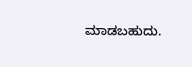ಮಾಡಬಹುದು.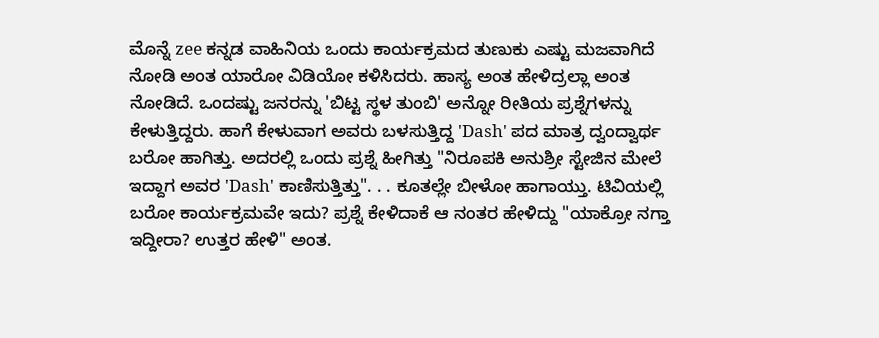ಮೊನ್ನೆ zee ಕನ್ನಡ ವಾಹಿನಿಯ ಒಂದು ಕಾರ್ಯಕ್ರಮದ ತುಣುಕು ಎಷ್ಟು ಮಜವಾಗಿದೆ ನೋಡಿ ಅಂತ ಯಾರೋ ವಿಡಿಯೋ ಕಳಿಸಿದರು. ಹಾಸ್ಯ ಅಂತ ಹೇಳಿದ್ರಲ್ಲಾ ಅಂತ ನೋಡಿದೆ. ಒಂದಷ್ಟು ಜನರನ್ನು 'ಬಿಟ್ಟ ಸ್ಥಳ ತುಂಬಿ' ಅನ್ನೋ ರೀತಿಯ ಪ್ರಶ್ನೆಗಳನ್ನು ಕೇಳುತ್ತಿದ್ದರು. ಹಾಗೆ ಕೇಳುವಾಗ ಅವರು ಬಳಸುತ್ತಿದ್ದ 'Dash' ಪದ ಮಾತ್ರ ದ್ವಂದ್ವಾರ್ಥ ಬರೋ ಹಾಗಿತ್ತು. ಅದರಲ್ಲಿ ಒಂದು ಪ್ರಶ್ನೆ ಹೀಗಿತ್ತು "ನಿರೂಪಕಿ ಅನುಶ್ರೀ ಸ್ಟೇಜಿನ ಮೇಲೆ ಇದ್ದಾಗ ಅವರ 'Dash' ಕಾಣಿಸುತ್ತಿತ್ತು". . . ಕೂತಲ್ಲೇ ಬೀಳೋ ಹಾಗಾಯ್ತು. ಟಿವಿಯಲ್ಲಿ ಬರೋ ಕಾರ್ಯಕ್ರಮವೇ ಇದು? ಪ್ರಶ್ನೆ ಕೇಳಿದಾಕೆ ಆ ನಂತರ ಹೇಳಿದ್ದು "ಯಾಕ್ರೋ ನಗ್ತಾ ಇದ್ದೀರಾ? ಉತ್ತರ ಹೇಳಿ" ಅಂತ.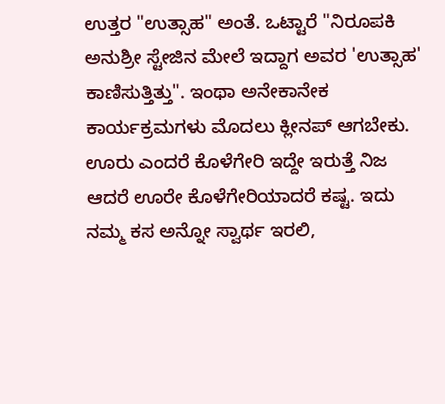ಉತ್ತರ "ಉತ್ಸಾಹ" ಅಂತೆ. ಒಟ್ಟಾರೆ "ನಿರೂಪಕಿ ಅನುಶ್ರೀ ಸ್ಟೇಜಿನ ಮೇಲೆ ಇದ್ದಾಗ ಅವರ 'ಉತ್ಸಾಹ' ಕಾಣಿಸುತ್ತಿತ್ತು". ಇಂಥಾ ಅನೇಕಾನೇಕ ಕಾರ್ಯಕ್ರಮಗಳು ಮೊದಲು ಕ್ಲೀನಪ್ ಆಗಬೇಕು.
ಊರು ಎಂದರೆ ಕೊಳೆಗೇರಿ ಇದ್ದೇ ಇರುತ್ತೆ ನಿಜ ಆದರೆ ಊರೇ ಕೊಳೆಗೇರಿಯಾದರೆ ಕಷ್ಟ. ಇದು ನಮ್ಮ ಕಸ ಅನ್ನೋ ಸ್ವಾರ್ಥ ಇರಲಿ,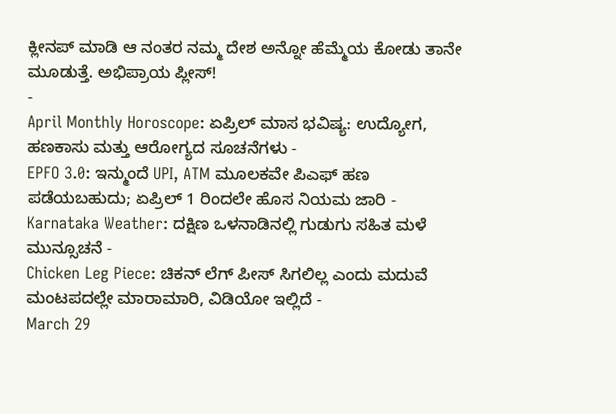ಕ್ಲೀನಪ್ ಮಾಡಿ ಆ ನಂತರ ನಮ್ಮ ದೇಶ ಅನ್ನೋ ಹೆಮ್ಮೆಯ ಕೋಡು ತಾನೇ ಮೂಡುತ್ತೆ. ಅಭಿಪ್ರಾಯ ಪ್ಲೀಸ್!
-
April Monthly Horoscope: ಏಪ್ರಿಲ್ ಮಾಸ ಭವಿಷ್ಯ: ಉದ್ಯೋಗ, ಹಣಕಾಸು ಮತ್ತು ಆರೋಗ್ಯದ ಸೂಚನೆಗಳು -
EPFO 3.0: ಇನ್ಮುಂದೆ UPI, ATM ಮೂಲಕವೇ ಪಿಎಫ್ ಹಣ ಪಡೆಯಬಹುದು; ಏಪ್ರಿಲ್ 1 ರಿಂದಲೇ ಹೊಸ ನಿಯಮ ಜಾರಿ -
Karnataka Weather: ದಕ್ಷಿಣ ಒಳನಾಡಿನಲ್ಲಿ ಗುಡುಗು ಸಹಿತ ಮಳೆ ಮುನ್ಸೂಚನೆ -
Chicken Leg Piece: ಚಿಕನ್ ಲೆಗ್ ಪೀಸ್ ಸಿಗಲಿಲ್ಲ ಎಂದು ಮದುವೆ ಮಂಟಪದಲ್ಲೇ ಮಾರಾಮಾರಿ, ವಿಡಿಯೋ ಇಲ್ಲಿದೆ -
March 29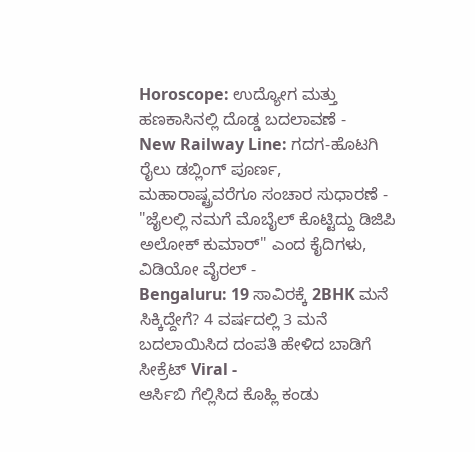Horoscope: ಉದ್ಯೋಗ ಮತ್ತು ಹಣಕಾಸಿನಲ್ಲಿ ದೊಡ್ಡ ಬದಲಾವಣೆ -
New Railway Line: ಗದಗ-ಹೊಟಗಿ ರೈಲು ಡಬ್ಲಿಂಗ್ ಪೂರ್ಣ, ಮಹಾರಾಷ್ಟ್ರವರೆಗೂ ಸಂಚಾರ ಸುಧಾರಣೆ -
"ಜೈಲಲ್ಲಿ ನಮಗೆ ಮೊಬೈಲ್ ಕೊಟ್ಟಿದ್ದು ಡಿಜಿಪಿ ಅಲೋಕ್ ಕುಮಾರ್" ಎಂದ ಕೈದಿಗಳು, ವಿಡಿಯೋ ವೈರಲ್ -
Bengaluru: 19 ಸಾವಿರಕ್ಕೆ 2BHK ಮನೆ ಸಿಕ್ಕಿದ್ದೇಗೆ? 4 ವರ್ಷದಲ್ಲಿ 3 ಮನೆ ಬದಲಾಯಿಸಿದ ದಂಪತಿ ಹೇಳಿದ ಬಾಡಿಗೆ ಸೀಕ್ರೆಟ್ Viral -
ಆರ್ಸಿಬಿ ಗೆಲ್ಲಿಸಿದ ಕೊಹ್ಲಿ ಕಂಡು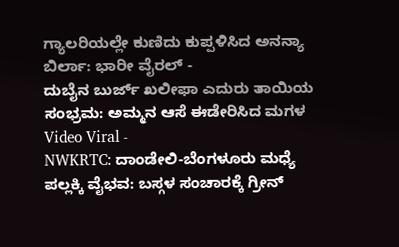ಗ್ಯಾಲರಿಯಲ್ಲೇ ಕುಣಿದು ಕುಪ್ಪಳಿಸಿದ ಅನನ್ಯಾ ಬಿರ್ಲಾ: ಭಾರೀ ವೈರಲ್ -
ದುಬೈನ ಬುರ್ಜ್ ಖಲೀಫಾ ಎದುರು ತಾಯಿಯ ಸಂಭ್ರಮ: ಅಮ್ಮನ ಆಸೆ ಈಡೇರಿಸಿದ ಮಗಳ Video Viral -
NWKRTC: ದಾಂಡೇಲಿ-ಬೆಂಗಳೂರು ಮಧ್ಯೆ ಪಲ್ಲಕ್ಕಿ ವೈಭವ: ಬಸ್ಗಳ ಸಂಚಾರಕ್ಕೆ ಗ್ರೀನ್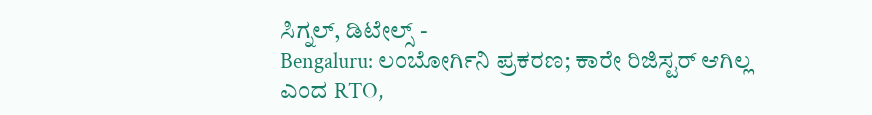ಸಿಗ್ನಲ್, ಡಿಟೇಲ್ಸ್ -
Bengaluru: ಲಂಬೋರ್ಗಿನಿ ಪ್ರಕರಣ; ಕಾರೇ ರಿಜಿಸ್ಟರ್ ಆಗಿಲ್ಲ ಎಂದ RTO,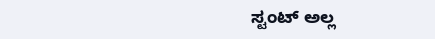ಸ್ಟಂಟ್ ಅಲ್ಲ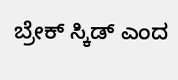ಬ್ರೇಕ್ ಸ್ಕಿಡ್ ಎಂದ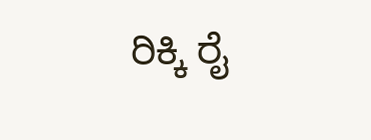ರಿಕ್ಕಿ ರೈ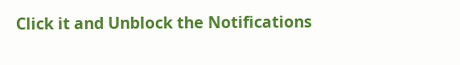Click it and Unblock the Notifications